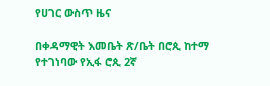የሀገር ውስጥ ዜና

በቀዳማዊት እመቤት ጽ/ቤት በሮጲ ከተማ የተገነባው የኢፋ ሮጲ 2ኛ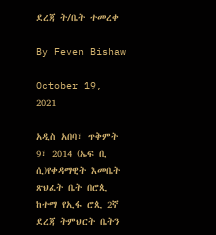ደረጃ ት/ቤት ተመረቀ

By Feven Bishaw

October 19, 2021

አዲስ አበባ፣ ጥቅምት 9፣ 2014 (ኤፍ ቢ ሲ)የቀዳማዊት እመቤት ጽህፈት ቤት በሮጲ ከተማ የኢፋ ሮጲ 2ኛ ደረጃ ትምህርት ቤትን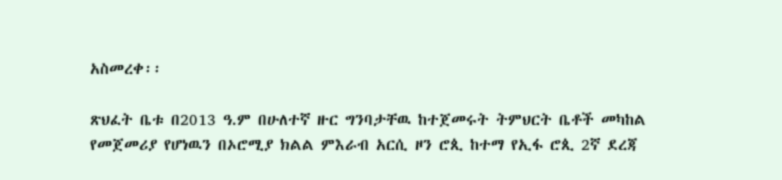አስመረቀ፡፡

ጽህፈት ቤቱ በ2013 ዓ.ም በሁለተኛ ዙር ግንባታቸዉ ከተጀመሩት ትምህርት ቤቶች መካከል የመጀመሪያ የሆነዉን በኦሮሚያ ክልል ምእራብ አርሲ ዞን ሮጲ ከተማ የኢፋ ሮጲ 2ኛ ደረጃ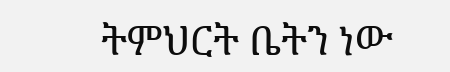ትምህርት ቤትን ነው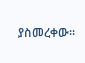ያስመረቀው፡፡